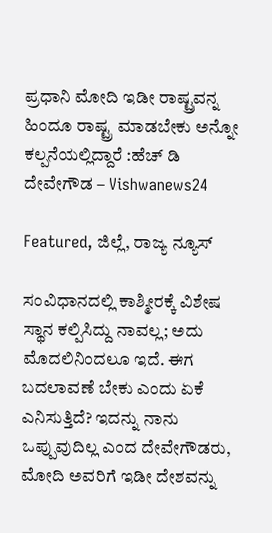ಪ್ರಧಾನಿ ಮೋದಿ ಇಡೀ ರಾಷ್ಟ್ರವನ್ನ ಹಿಂದೂ ರಾಷ್ಟ್ರ ಮಾಡಬೇಕು ಅನ್ನೋ ಕಲ್ಪನೆಯಲ್ಲಿದ್ದಾರೆ :ಹೆಚ್ ಡಿ ದೇವೇಗೌಡ – Vishwanews24

Featured, ಜಿಲ್ಲೆ, ರಾಜ್ಯ ನ್ಯೂಸ್

ಸಂವಿಧಾನದಲ್ಲಿ ಕಾಶ್ಮೀರಕ್ಕೆ ವಿಶೇಷ ಸ್ಥಾನ ಕಲ್ಪಿಸಿದ್ದು ನಾವಲ್ಲ; ಅದು ಮೊದಲಿನಿಂದಲೂ ಇದೆ. ಈಗ ಬದಲಾವಣೆ ಬೇಕು ಎಂದು ‌ಏಕೆ ಎನಿಸುತ್ತಿದೆ? ಇದನ್ನು ನಾನು ಒಪ್ಪುವುದಿಲ್ಲ ಎಂದ ದೇವೇಗೌಡರು, ಮೋದಿ ಅವರಿಗೆ ಇಡೀ ದೇಶವನ್ನು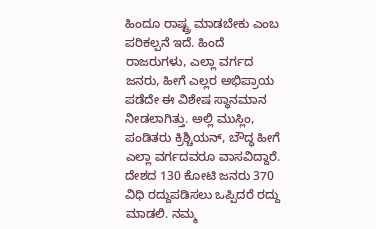ಹಿಂದೂ ರಾಷ್ಟ್ರ ಮಾಡಬೇಕು ಎಂಬ ಪರಿಕಲ್ಪನೆ ಇದೆ. ಹಿಂದೆ ರಾಜರುಗಳು, ಎಲ್ಲಾ ವರ್ಗದ ಜನರು, ಹೀಗೆ ಎಲ್ಲರ ಅಭಿಪ್ರಾಯ ಪಡೆದೇ ಈ ವಿಶೇಷ ಸ್ಥಾನಮಾನ ನೀಡಲಾಗಿತ್ತು. ಅಲ್ಲಿ ಮುಸ್ಲಿಂ, ಪಂಡಿತರು ಕ್ರಿಶ್ಚಿಯನ್, ಬೌದ್ಧ ಹೀಗೆ ಎಲ್ಲಾ ವರ್ಗದವರೂ ವಾಸವಿದ್ದಾರೆ. ದೇಶದ 130 ಕೋಟಿ ಜನರು 370 ವಿಧಿ ರದ್ದುಪಡಿಸಲು ಒಪ್ಪಿದರೆ ರದ್ದು ಮಾಡಲಿ. ನಮ್ಮ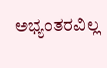ಅಭ್ಯಂತರವಿಲ್ಲ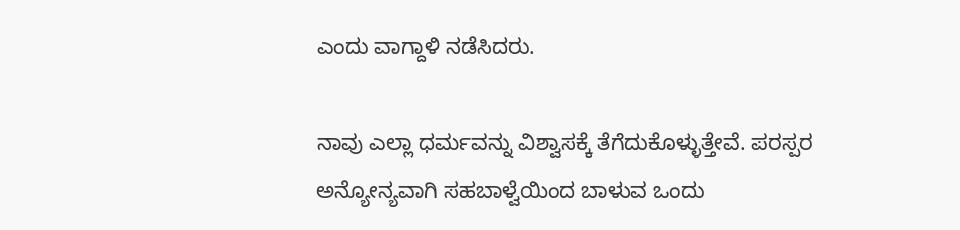ಎಂದು ವಾಗ್ದಾಳಿ ನಡೆಸಿದರು.

ನಾವು ಎಲ್ಲಾ ಧರ್ಮವನ್ನು ವಿಶ್ವಾಸಕ್ಕೆ ತೆಗೆದುಕೊಳ್ಳುತ್ತೇವೆ. ಪರಸ್ಪರ ಅನ್ಯೋನ್ಯವಾಗಿ ಸಹಬಾಳ್ವೆಯಿಂದ ಬಾಳುವ ಒಂದು‌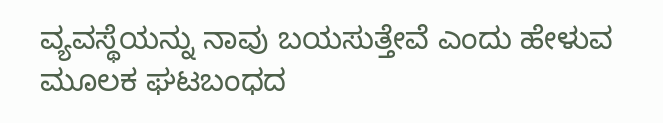ವ್ಯವಸ್ಥೆಯನ್ನು ನಾವು ಬಯಸುತ್ತೇವೆ ಎಂದು ಹೇಳುವ ಮೂಲಕ ಘಟಬಂಧದ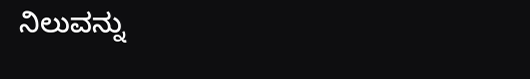ನಿಲುವನ್ನು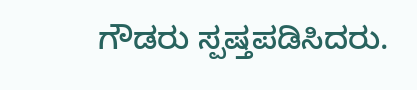ಗೌಡರು ಸ್ಪಷ್ತಪಡಿಸಿದರು.